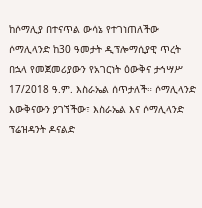ከሶማሊያ በተናጥል ውሳኔ የተገነጠለችው ሶማሊላንድ ከ30 ዓመታት ዲፕሎማሲያዊ ጥረት በኋላ የመጀመሪያውን የአገርነት ዕውቅና ታኅሣሥ 17/2018 ዓ.ም. እስራኤል ሰጥታለች። ሶማሊላንድ እውቅናውን ያገኘችው፣ እስራኤል እና ሶማሊላንድ ፕሬዝዳንት ዶናልድ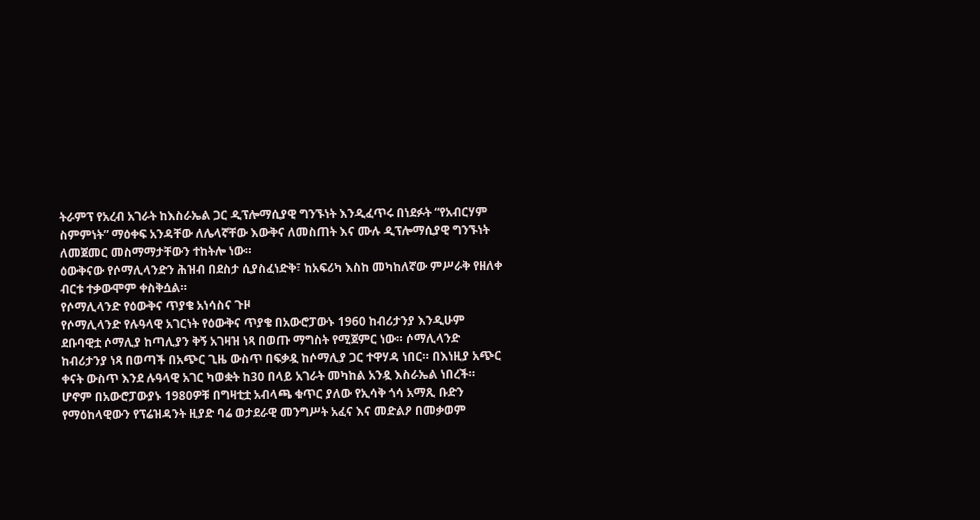ትራምፕ የአረብ አገራት ከእስራኤል ጋር ዲፕሎማሲያዊ ግንኙነት እንዲፈጥሩ በነደፉት “የአብርሃም ስምምነት” ማዕቀፍ አንዳቸው ለሌላኛቸው እውቅና ለመስጠት እና ሙሉ ዲፕሎማሲያዊ ግንኙነት ለመጀመር መስማማታቸውን ተከትሎ ነው።
ዕውቅናው የሶማሊላንድን ሕዝብ በደስታ ሲያስፈነድቅ፣ ከአፍሪካ እስከ መካከለኛው ምሥራቅ የዘለቀ ብርቱ ተቃውሞም ቀስቅሷል።
የሶማሊላንድ የዕውቅና ጥያቄ አነሳስና ጉዞ
የሶማሊላንድ የሉዓላዊ አገርነት የዕውቅና ጥያቄ በአውሮፓውኑ 1960 ከብሪታንያ እንዲሁም ደቡባዊቷ ሶማሊያ ከጣሊያን ቅኝ አገዛዝ ነጻ በወጡ ማግስት የሚጀምር ነው። ሶማሊላንድ ከብሪታንያ ነጻ በወጣች በአጭር ጊዜ ውስጥ በፍቃዷ ከሶማሊያ ጋር ተዋሃዳ ነበር። በእነዚያ አጭር ቀናት ውስጥ እንደ ሉዓላዊ አገር ካወቋት ከ30 በላይ አገራት መካከል አንዷ እስራኤል ነበረች።
ሆኖም በአውሮፓውያኑ 1980ዎቹ በግዛቲቷ አብላጫ ቁጥር ያለው የኢሳቅ ጎሳ አማጺ ቡድን የማዕከላዊውን የፕሬዝዳንት ዚያድ ባሬ ወታደራዊ መንግሥት አፈና እና መድልዖ በመቃወም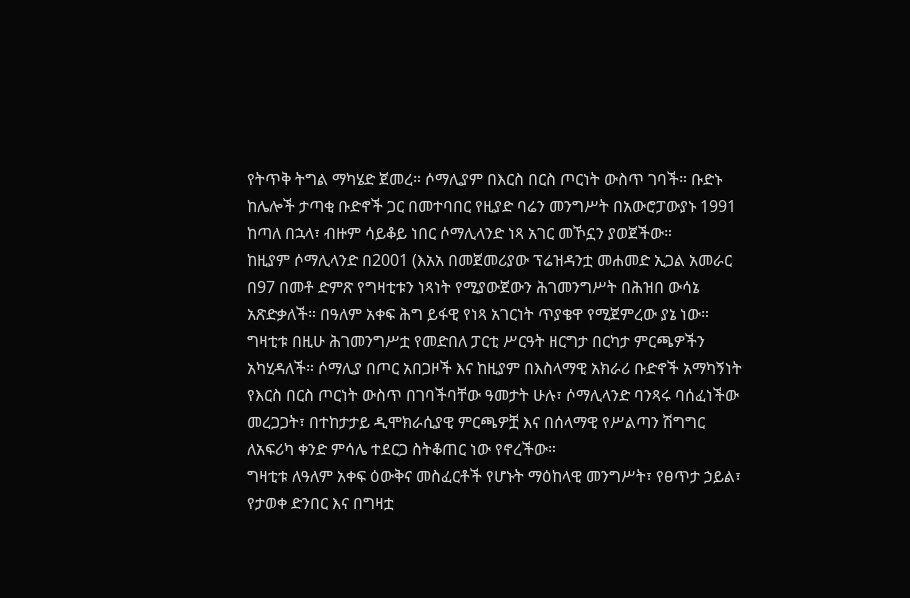የትጥቅ ትግል ማካሄድ ጀመረ። ሶማሊያም በእርስ በርስ ጦርነት ውስጥ ገባች። ቡድኑ ከሌሎች ታጣቂ ቡድኖች ጋር በመተባበር የዚያድ ባሬን መንግሥት በአውሮፓውያኑ 1991 ከጣለ በኋላ፣ ብዙም ሳይቆይ ነበር ሶማሊላንድ ነጻ አገር መኾኗን ያወጀችው።
ከዚያም ሶማሊላንድ በ2001 (እአአ በመጀመሪያው ፕሬዝዳንቷ መሐመድ ኢጋል አመራር በ97 በመቶ ድምጽ የግዛቲቱን ነጻነት የሚያውጀውን ሕገመንግሥት በሕዝበ ውሳኔ አጽድቃለች። በዓለም አቀፍ ሕግ ይፋዊ የነጻ አገርነት ጥያቄዋ የሚጀምረው ያኔ ነው።
ግዛቲቱ በዚሁ ሕገመንግሥቷ የመድበለ ፓርቲ ሥርዓት ዘርግታ በርካታ ምርጫዎችን አካሂዳለች። ሶማሊያ በጦር አበጋዞች እና ከዚያም በእስላማዊ አክራሪ ቡድኖች አማካኝነት የእርስ በርስ ጦርነት ውስጥ በገባችባቸው ዓመታት ሁሉ፣ ሶማሊላንድ ባንጻሩ ባሰፈነችው መረጋጋት፣ በተከታታይ ዲሞክራሲያዊ ምርጫዎቿ እና በሰላማዊ የሥልጣን ሽግግር ለአፍሪካ ቀንድ ምሳሌ ተደርጋ ስትቆጠር ነው የኖረችው።
ግዛቲቱ ለዓለም አቀፍ ዕውቅና መስፈርቶች የሆኑት ማዕከላዊ መንግሥት፣ የፀጥታ ኃይል፣ የታወቀ ድንበር እና በግዛቷ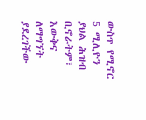ውስጥ የሚኖር 5 ሚሊዮን ያህል ሕዝብ ቢኖራትም፣ እውቅና ለማግኘት ያደረገችው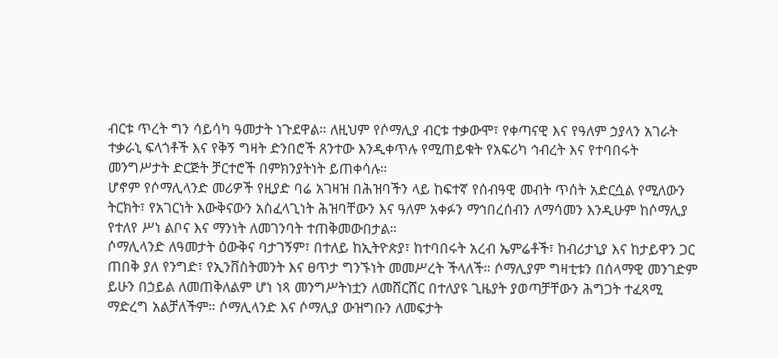ብርቱ ጥረት ግን ሳይሳካ ዓመታት ነጉደዋል። ለዚህም የሶማሊያ ብርቱ ተቃውሞ፣ የቀጣናዊ እና የዓለም ኃያላን አገራት ተቃራኒ ፍላጎቶች እና የቅኝ ግዛት ድንበሮች ጸንተው እንዲቀጥሉ የሚጠይቁት የአፍሪካ ኅብረት እና የተባበሩት መንግሥታት ድርጅት ቻርተሮች በምክንያትነት ይጠቀሳሉ።
ሆኖም የሶማሊላንድ መሪዎች የዚያድ ባሬ አገዛዝ በሕዝባችን ላይ ከፍተኛ የሰብዓዊ መብት ጥሰት አድርሷል የሚለውን ትርክት፣ የአገርነት እውቅናውን አስፈላጊነት ሕዝባቸውን እና ዓለም አቀፉን ማኅበረሰብን ለማሳመን እንዲሁም ከሶማሊያ የተለየ ሥነ ልቦና እና ማንነት ለመገንባት ተጠቅመውበታል።
ሶማሊላንድ ለዓመታት ዕውቅና ባታገኝም፣ በተለይ ከኢትዮጵያ፣ ከተባበሩት አረብ ኤምሬቶች፣ ከብሪታኒያ እና ከታይዋን ጋር ጠበቅ ያለ የንግድ፣ የኢንቨስትመንት እና ፀጥታ ግንኙነት መመሥረት ችላለች። ሶማሊያም ግዛቲቱን በሰላማዊ መንገድም ይሁን በኃይል ለመጠቅለልም ሆነ ነጻ መንግሥትነቷን ለመሸርሸር በተለያዩ ጊዜያት ያወጣቻቸውን ሕግጋት ተፈጻሚ ማድረግ አልቻለችም። ሶማሊላንድ እና ሶማሊያ ውዝግቡን ለመፍታት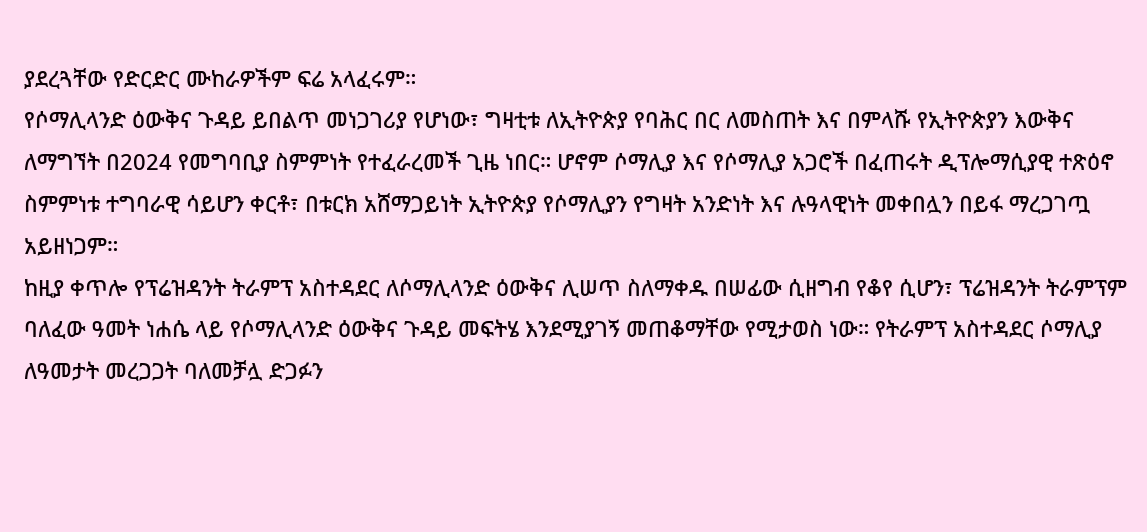ያደረጓቸው የድርድር ሙከራዎችም ፍሬ አላፈሩም።
የሶማሊላንድ ዕውቅና ጉዳይ ይበልጥ መነጋገሪያ የሆነው፣ ግዛቲቱ ለኢትዮጵያ የባሕር በር ለመስጠት እና በምላሹ የኢትዮጵያን እውቅና ለማግኘት በ2024 የመግባቢያ ስምምነት የተፈራረመች ጊዜ ነበር። ሆኖም ሶማሊያ እና የሶማሊያ አጋሮች በፈጠሩት ዲፕሎማሲያዊ ተጽዕኖ ስምምነቱ ተግባራዊ ሳይሆን ቀርቶ፣ በቱርክ አሸማጋይነት ኢትዮጵያ የሶማሊያን የግዛት አንድነት እና ሉዓላዊነት መቀበሏን በይፋ ማረጋገጧ አይዘነጋም።
ከዚያ ቀጥሎ የፕሬዝዳንት ትራምፕ አስተዳደር ለሶማሊላንድ ዕውቅና ሊሠጥ ስለማቀዱ በሠፊው ሲዘግብ የቆየ ሲሆን፣ ፕሬዝዳንት ትራምፕም ባለፈው ዓመት ነሐሴ ላይ የሶማሊላንድ ዕውቅና ጉዳይ መፍትሄ እንደሚያገኝ መጠቆማቸው የሚታወስ ነው። የትራምፕ አስተዳደር ሶማሊያ ለዓመታት መረጋጋት ባለመቻሏ ድጋፉን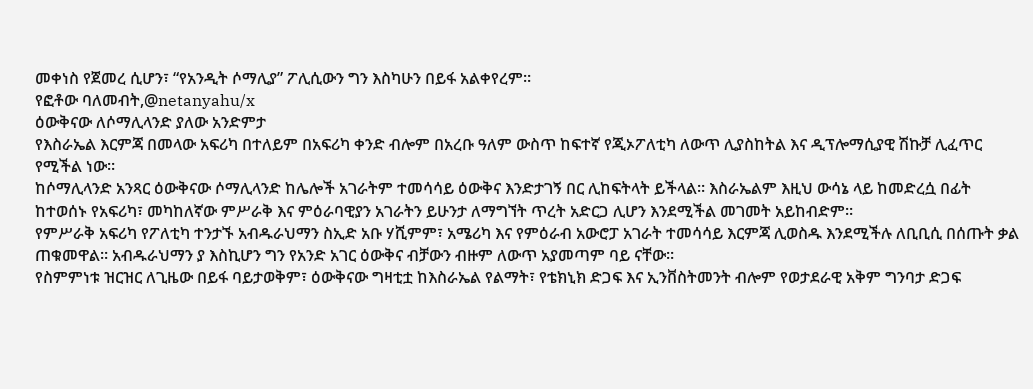መቀነስ የጀመረ ሲሆን፣ “የአንዲት ሶማሊያ” ፖሊሲውን ግን እስካሁን በይፋ አልቀየረም።
የፎቶው ባለመብት,@netanyahu/x
ዕውቅናው ለሶማሊላንድ ያለው አንድምታ
የእስራኤል እርምጃ በመላው አፍሪካ በተለይም በአፍሪካ ቀንድ ብሎም በአረቡ ዓለም ውስጥ ከፍተኛ የጂኦፖለቲካ ለውጥ ሊያስከትል እና ዲፕሎማሲያዊ ሽኩቻ ሊፈጥር የሚችል ነው።
ከሶማሊላንድ አንጻር ዕውቅናው ሶማሊላንድ ከሌሎች አገራትም ተመሳሳይ ዕውቅና እንድታገኝ በር ሊከፍትላት ይችላል። እስራኤልም እዚህ ውሳኔ ላይ ከመድረሷ በፊት ከተወሰኑ የአፍሪካ፣ መካከለኛው ምሥራቅ እና ምዕራባዊያን አገራትን ይሁንታ ለማግኘት ጥረት አድርጋ ሊሆን እንደሚችል መገመት አይከብድም።
የምሥራቅ አፍሪካ የፖለቲካ ተንታኙ አብዱራህማን ስኢድ አቡ ሃሺምም፣ አሜሪካ እና የምዕራብ አውሮፓ አገራት ተመሳሳይ እርምጃ ሊወስዱ እንደሚችሉ ለቢቢሲ በሰጡት ቃል ጠቁመዋል። አብዱራህማን ያ እስኪሆን ግን የአንድ አገር ዕውቅና ብቻውን ብዙም ለውጥ አያመጣም ባይ ናቸው።
የስምምነቱ ዝርዝር ለጊዜው በይፋ ባይታወቅም፣ ዕውቅናው ግዛቲቷ ከእስራኤል የልማት፣ የቴክኒክ ድጋፍ እና ኢንቨስትመንት ብሎም የወታደራዊ አቅም ግንባታ ድጋፍ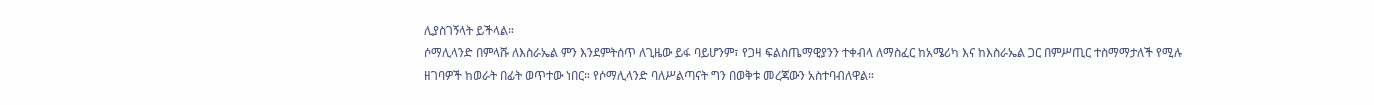ሊያስገኝላት ይችላል።
ሶማሊላንድ በምላሹ ለእስራኤል ምን እንደምትሰጥ ለጊዜው ይፋ ባይሆንም፣ የጋዛ ፍልስጤማዊያንን ተቀብላ ለማስፈር ከአሜሪካ እና ከእስራኤል ጋር በምሥጢር ተስማማታለች የሚሉ ዘገባዎች ከወራት በፊት ወጥተው ነበር። የሶማሊላንድ ባለሥልጣናት ግን በወቅቱ መረጃውን አስተባብለዋል።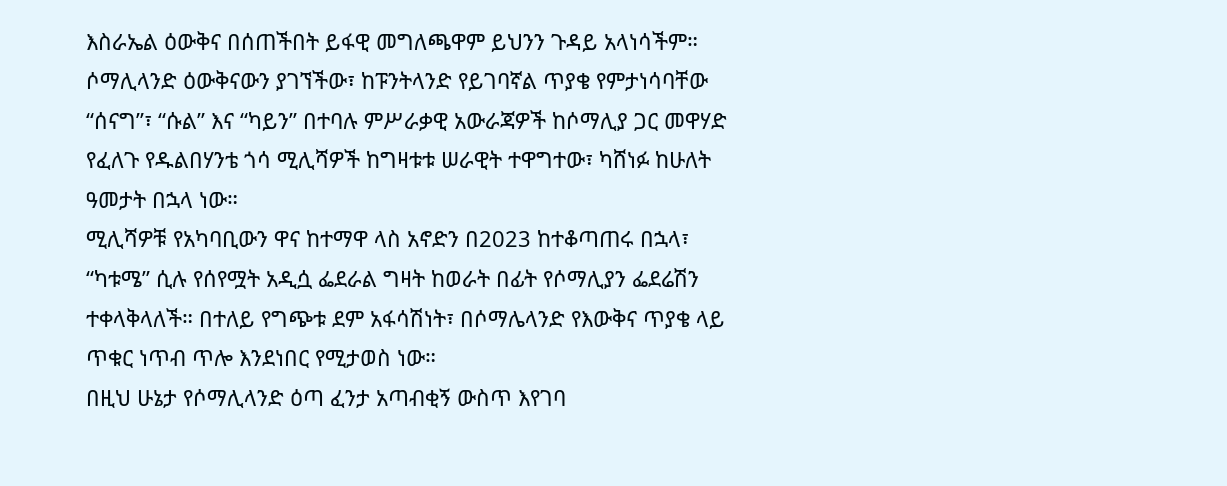እስራኤል ዕውቅና በሰጠችበት ይፋዊ መግለጫዋም ይህንን ጉዳይ አላነሳችም።
ሶማሊላንድ ዕውቅናውን ያገኘችው፣ ከፑንትላንድ የይገባኛል ጥያቄ የምታነሳባቸው “ሰናግ”፣ “ሱል” እና “ካይን” በተባሉ ምሥራቃዊ አውራጃዎች ከሶማሊያ ጋር መዋሃድ የፈለጉ የዱልበሃንቴ ጎሳ ሚሊሻዎች ከግዛቱቱ ሠራዊት ተዋግተው፣ ካሸነፉ ከሁለት ዓመታት በኋላ ነው።
ሚሊሻዎቹ የአካባቢውን ዋና ከተማዋ ላስ አኖድን በ2023 ከተቆጣጠሩ በኋላ፣ “ካቱሜ” ሲሉ የሰየሟት አዲሷ ፌደራል ግዛት ከወራት በፊት የሶማሊያን ፌደሬሽን ተቀላቅላለች። በተለይ የግጭቱ ደም አፋሳሽነት፣ በሶማሌላንድ የእውቅና ጥያቄ ላይ ጥቁር ነጥብ ጥሎ እንደነበር የሚታወስ ነው።
በዚህ ሁኔታ የሶማሊላንድ ዕጣ ፈንታ አጣብቂኝ ውስጥ እየገባ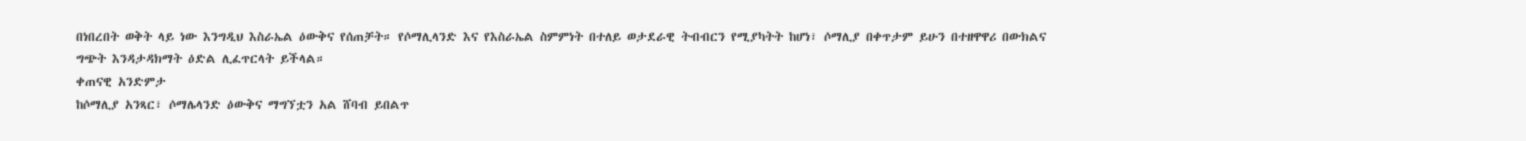በነበረበት ወቅት ላይ ነው እንግዲህ እስራኤል ዕውቅና የሰጠቻት። የሶማሊላንድ እና የእስራኤል ስምምነት በተለይ ወታደራዊ ትብብርን የሚያካትት ከሆነ፣ ሶማሊያ በቀጥታም ይሁን በተዘዋዋሪ በውክልና ግጭት እንዳታዳክማት ዕድል ሊፈጥርላት ይችላል።
ቀጠናዊ አንድምታ
ከሶማሊያ አንጻር፣ ሶማሌላንድ ዕውቅና ማግኘቷን አል ሸባብ ይበልጥ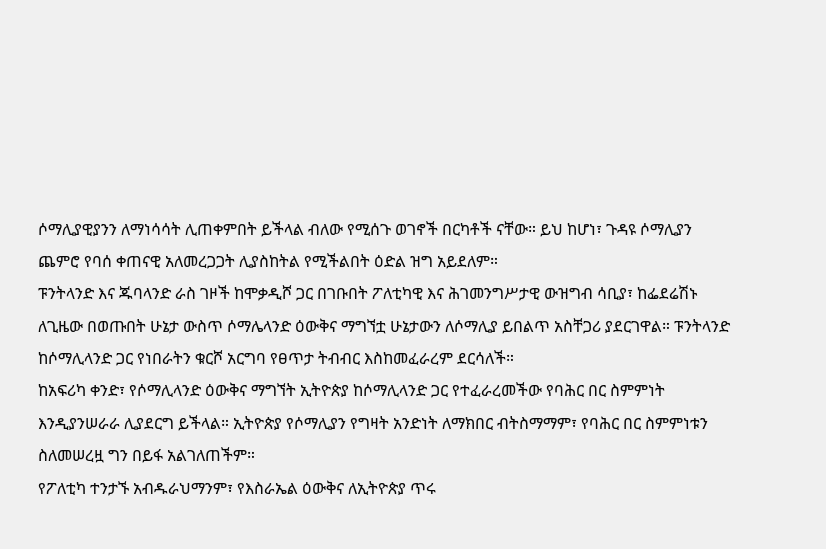ሶማሊያዊያንን ለማነሳሳት ሊጠቀምበት ይችላል ብለው የሚሰጉ ወገኖች በርካቶች ናቸው። ይህ ከሆነ፣ ጉዳዩ ሶማሊያን ጨምሮ የባሰ ቀጠናዊ አለመረጋጋት ሊያስከትል የሚችልበት ዕድል ዝግ አይደለም።
ፑንትላንድ እና ጁባላንድ ራስ ገዞች ከሞቃዲሾ ጋር በገቡበት ፖለቲካዊ እና ሕገመንግሥታዊ ውዝግብ ሳቢያ፣ ከፌደሬሽኑ ለጊዜው በወጡበት ሁኔታ ውስጥ ሶማሌላንድ ዕውቅና ማግኘቷ ሁኔታውን ለሶማሊያ ይበልጥ አስቸጋሪ ያደርገዋል። ፑንትላንድ ከሶማሊላንድ ጋር የነበራትን ቁርሾ አርግባ የፀጥታ ትብብር እስከመፈራረም ደርሳለች።
ከአፍሪካ ቀንድ፣ የሶማሊላንድ ዕውቅና ማግኘት ኢትዮጵያ ከሶማሊላንድ ጋር የተፈራረመችው የባሕር በር ስምምነት እንዲያንሠራራ ሊያደርግ ይችላል። ኢትዮጵያ የሶማሊያን የግዛት አንድነት ለማክበር ብትስማማም፣ የባሕር በር ስምምነቱን ስለመሠረዟ ግን በይፋ አልገለጠችም።
የፖለቲካ ተንታኙ አብዱራህማንም፣ የእስራኤል ዕውቅና ለኢትዮጵያ ጥሩ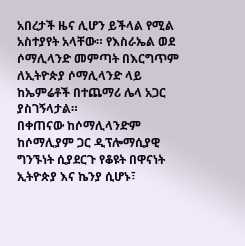አበረታች ዜና ሊሆን ይችላል የሚል አስተያየት አላቸው። የእስራኤል ወደ ሶማሊላንድ መምጣት በእርግጥም ለኢትዮጵያ ሶማሊላንድ ላይ ከኤምሬቶች በተጨማሪ ሌላ አጋር ያስገኝላታል።
በቀጠናው ከሶማሊላንድም ከሶማሊያም ጋር ዲፕሎማሲያዊ ግንኙነት ሲያደርጉ የቆዩት በዋናነት ኢትዮጵያ እና ኬንያ ሲሆኑ፣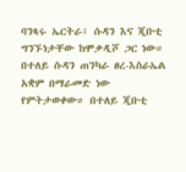ባንጻሩ ኤርትራ፣ ሱዳን እና ጂቡቲ ግንኙነታቸው ከሞቃዲሾ ጋር ነው።
በተለይ ሱዳን ጠንካራ ፀረ-እስራኤል አቋም በማራመድ ነው የምትታወቀው። በተለይ ጂቡቲ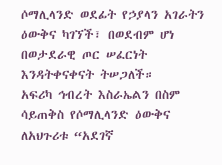ሶማሊላንድ ወደፊት የኃያላን አገራትን ዕውቅና ካገኘች፣ በወደብም ሆነ በወታደራዊ ጦር ሠፈርነት እንዳትቀናቀናት ትሠጋለች።
አፍሪካ ኅብረት እስራኤልን በስም ሳይጠቅስ የሶማሊላንድ ዕውቅና ለአህጉሪቱ “አደገኛ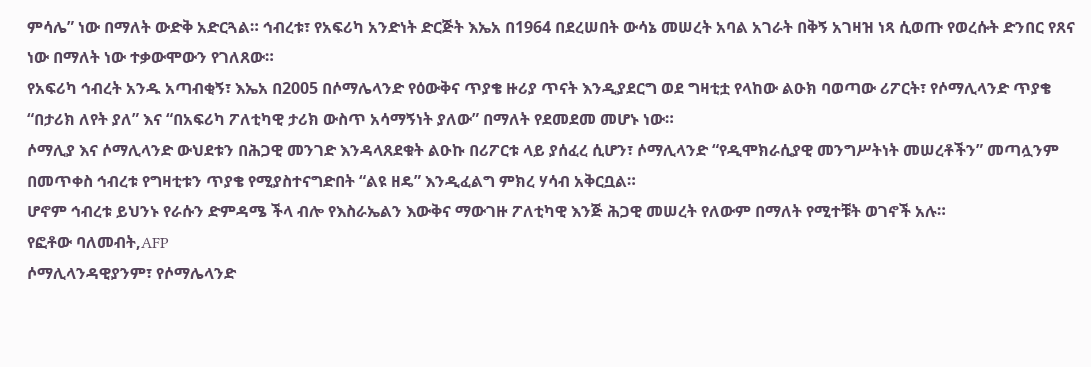ምሳሌ” ነው በማለት ውድቅ አድርጓል። ኅብረቱ፣ የአፍሪካ አንድነት ድርጅት እኤአ በ1964 በደረሠበት ውሳኔ መሠረት አባል አገራት በቅኝ አገዛዝ ነጻ ሲወጡ የወረሱት ድንበር የጸና ነው በማለት ነው ተቃውሞውን የገለጸው።
የአፍሪካ ኅብረት አንዱ አጣብቂኝ፣ እኤአ በ2005 በሶማሌላንድ የዕውቅና ጥያቄ ዙሪያ ጥናት እንዲያደርግ ወደ ግዛቲቷ የላከው ልዑክ ባወጣው ሪፖርት፣ የሶማሊላንድ ጥያቄ “በታሪክ ለየት ያለ” እና “በአፍሪካ ፖለቲካዊ ታሪክ ውስጥ አሳማኝነት ያለው” በማለት የደመደመ መሆኑ ነው።
ሶማሊያ እና ሶማሊላንድ ውህደቱን በሕጋዊ መንገድ እንዳላጸደቁት ልዑኩ በሪፖርቱ ላይ ያሰፈረ ሲሆን፣ ሶማሊላንድ “የዲሞክራሲያዊ መንግሥትነት መሠረቶችን” መጣሏንም በመጥቀስ ኅብረቱ የግዛቲቱን ጥያቄ የሚያስተናግድበት “ልዩ ዘዴ” እንዲፈልግ ምክረ ሃሳብ አቅርቧል።
ሆኖም ኅብረቱ ይህንኑ የራሱን ድምዳሜ ችላ ብሎ የእስራኤልን እውቅና ማውገዙ ፖለቲካዊ እንጅ ሕጋዊ መሠረት የለውም በማለት የሚተቹት ወገኖች አሉ።
የፎቶው ባለመብት,AFP
ሶማሊላንዳዊያንም፣ የሶማሌላንድ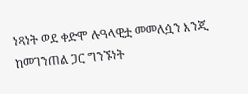ነጻነት ወደ ቀድሞ ሉዓላዊቷ መመለሷን እንጂ ከመገንጠል ጋር ግንኙነት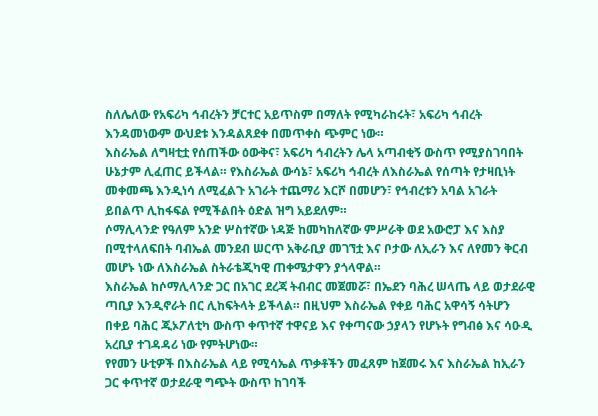ስለሌለው የአፍሪካ ኅብረትን ቻርተር አይጥስም በማለት የሚካራከሩት፣ አፍሪካ ኅብረት እንዳመነውም ውህደቱ እንዳልጸደቀ በመጥቀስ ጭምር ነው።
እስራኤል ለግዛቲቷ የሰጠችው ዕውቅና፣ አፍሪካ ኅብረትን ሌላ አጣብቂኝ ውስጥ የሚያስገባበት ሁኔታም ሊፈጠር ይችላል። የእስራኤል ውሳኔ፣ አፍሪካ ኅብረት ለእስራኤል የሰጣት የታዛቢነት መቀመጫ እንዲነሳ ለሚፈልጉ አገራት ተጨማሪ እርሾ በመሆን፣ የኅብረቱን አባል አገራት ይበልጥ ሊከፋፍል የሚችልበት ዕድል ዝግ አይደለም።
ሶማሊላንድ የዓለም አንድ ሦስተኛው ነዳጅ ከመካከለኛው ምሥራቅ ወደ አውሮፓ እና እስያ በሚተላለፍበት ባብኤል መንደብ ሠርጥ አቅራቢያ መገኘቷ እና ቦታው ለኢራን እና ለየመን ቅርብ መሆኑ ነው ለእስራኤል ስትራቴጂካዊ ጠቀሜታዋን ያጎላዋል።
እስራኤል ከሶማሊላንድ ጋር በአገር ደረጃ ትብብር መጀመሯ፣ በኤደን ባሕረ ሠላጤ ላይ ወታደራዊ ጣቢያ እንዲኖራት በር ሊከፍትላት ይችላል። በዚህም እስራኤል የቀይ ባሕር አዋሳኝ ሳትሆን በቀይ ባሕር ጂኦፖለቲካ ውስጥ ቀጥተኛ ተዋናይ እና የቀጣናው ኃያላን የሆኑት የግብፅ እና ሳዑዲ አረቢያ ተገዳዳሪ ነው የምትሆነው።
የየመን ሁቲዎች በእስራኤል ላይ የሚሳኤል ጥቃቶችን መፈጸም ከጀመሩ እና እስራኤል ከኢራን ጋር ቀጥተኛ ወታደራዊ ግጭት ውስጥ ከገባች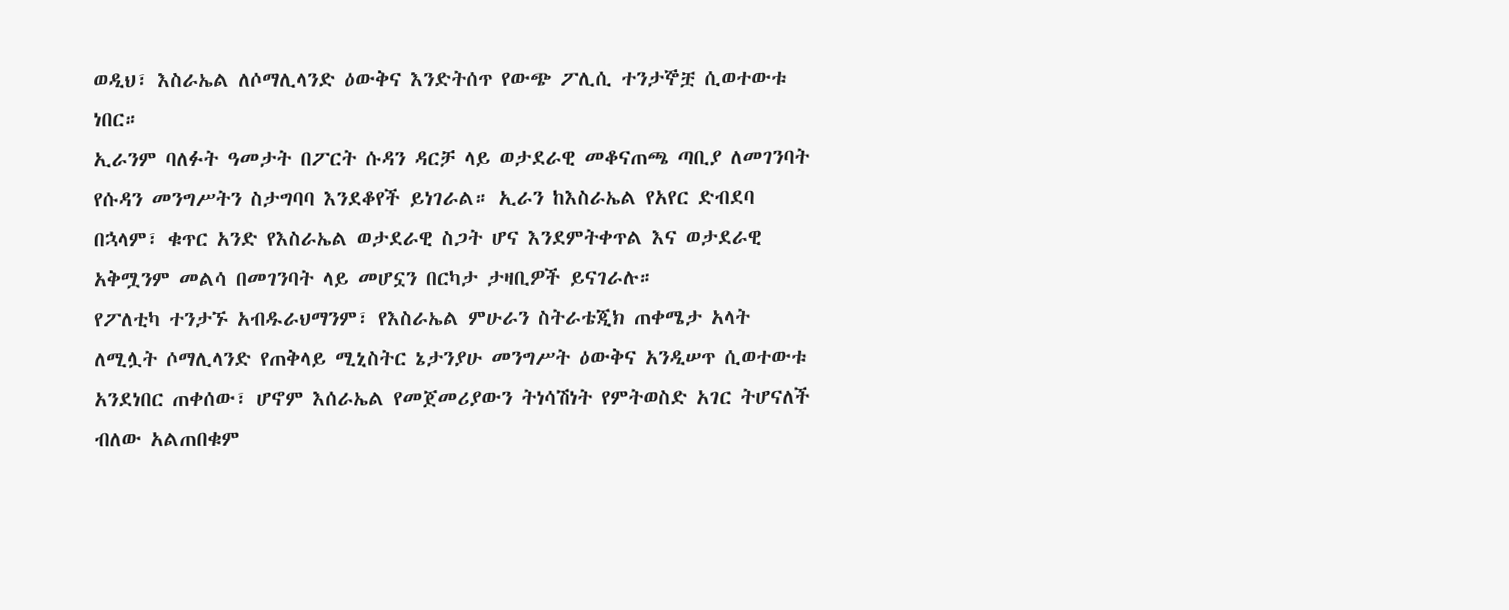ወዲህ፣ እስራኤል ለሶማሊላንድ ዕውቅና እንድትሰጥ የውጭ ፖሊሲ ተንታኞቿ ሲወተውቱ ነበር።
ኢራንም ባለፉት ዓመታት በፖርት ሱዳን ዳርቻ ላይ ወታደራዊ መቆናጠጫ ጣቢያ ለመገንባት የሱዳን መንግሥትን ስታግባባ እንደቆየች ይነገራል። ኢራን ከእስራኤል የአየር ድብደባ በኋላም፣ ቁጥር አንድ የእስራኤል ወታደራዊ ስጋት ሆና እንደምትቀጥል እና ወታደራዊ አቅሟንም መልሳ በመገንባት ላይ መሆኗን በርካታ ታዛቢዎች ይናገራሉ።
የፖለቲካ ተንታኙ አብዱራህማንም፣ የእስራኤል ምሁራን ስትራቴጂክ ጠቀሜታ አላት ለሚሏት ሶማሊላንድ የጠቅላይ ሚኒስትር ኔታንያሁ መንግሥት ዕውቅና አንዲሠጥ ሲወተውቱ አንደነበር ጠቀሰው፣ ሆኖም እሰራኤል የመጀመሪያውን ትነሳሽነት የምትወስድ አገር ትሆናለች ብለው አልጠበቁም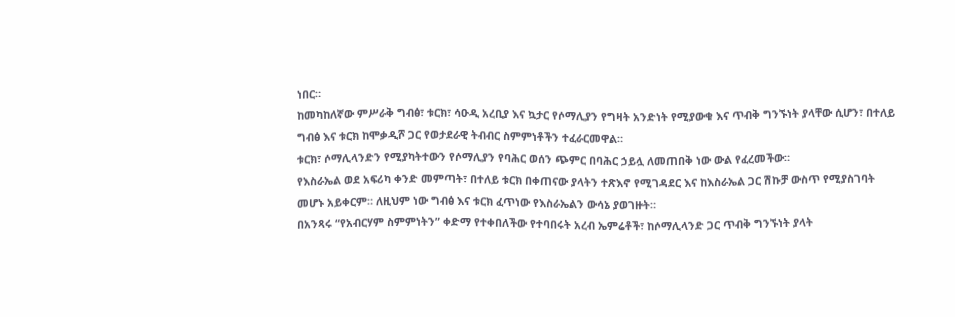ነበር።
ከመካከለኛው ምሥራቅ ግብፅ፣ ቱርክ፣ ሳዑዲ አረቢያ እና ኳታር የሶማሊያን የግዛት አንድነት የሚያውቁ እና ጥብቅ ግንኙነት ያላቸው ሲሆን፣ በተለይ ግብፅ እና ቱርክ ከሞቃዲሾ ጋር የወታደራዊ ትብብር ስምምነቶችን ተፈራርመዋል።
ቱርክ፣ ሶማሊላንድን የሚያካትተውን የሶማሊያን የባሕር ወሰን ጭምር በባሕር ኃይሏ ለመጠበቅ ነው ውል የፈረመችው።
የእስራኤል ወደ አፍሪካ ቀንድ መምጣት፣ በተለይ ቱርክ በቀጠናው ያላትን ተጽእኖ የሚገዳደር እና ከእስራኤል ጋር ሽኩቻ ውስጥ የሚያስገባት መሆኑ አይቀርም። ለዚህም ነው ግብፅ እና ቱርክ ፈጥነው የእስራኤልን ውሳኔ ያወገዙት።
በአንጻሩ “የአብርሃም ስምምነትን” ቀድማ የተቀበለችው የተባበሩት አረብ ኤምሬቶች፣ ከሶማሊላንድ ጋር ጥብቅ ግንኙነት ያላት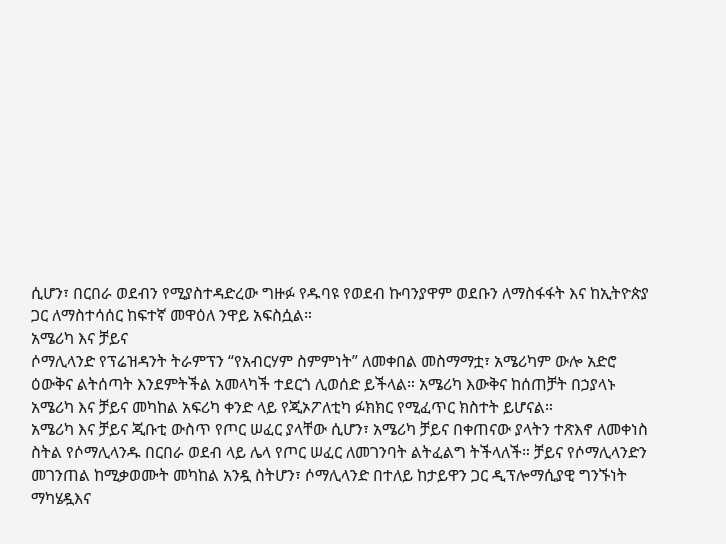ሲሆን፣ በርበራ ወደብን የሚያስተዳድረው ግዙፉ የዱባዩ የወደብ ኩባንያዋም ወደቡን ለማስፋፋት እና ከኢትዮጵያ ጋር ለማስተሳሰር ከፍተኛ መዋዕለ ንዋይ አፍስሷል።
አሜሪካ እና ቻይና
ሶማሊላንድ የፕሬዝዳንት ትራምፕን “የአብርሃም ስምምነት” ለመቀበል መስማማቷ፣ አሜሪካም ውሎ አድሮ ዕውቅና ልትሰጣት እንደምትችል አመላካች ተደርጎ ሊወሰድ ይችላል። አሜሪካ እውቅና ከሰጠቻት በኃያላኑ አሜሪካ እና ቻይና መካከል አፍሪካ ቀንድ ላይ የጂኦፖለቲካ ፉክክር የሚፈጥር ክስተት ይሆናል።
አሜሪካ እና ቻይና ጂቡቲ ውስጥ የጦር ሠፈር ያላቸው ሲሆን፣ አሜሪካ ቻይና በቀጠናው ያላትን ተጽእኖ ለመቀነስ ስትል የሶማሊላንዱ በርበራ ወደብ ላይ ሌላ የጦር ሠፈር ለመገንባት ልትፈልግ ትችላለች። ቻይና የሶማሊላንድን መገንጠል ከሚቃወሙት መካከል አንዷ ስትሆን፣ ሶማሊላንድ በተለይ ከታይዋን ጋር ዲፕሎማሲያዊ ግንኙነት ማካሄዷእና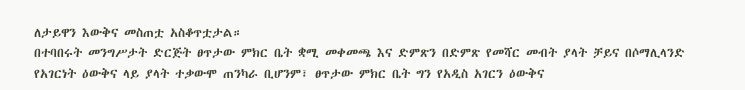ለታይዋን እውቅና መስጠቷ አስቆጥቷታል።
በተባበሩት መንግሥታት ድርጅት ፀጥታው ምክር ቤት ቋሚ መቀመጫ እና ድምጽን በድምጽ የመሻር መብት ያላት ቻይና በሶማሊላንድ የአገርነት ዕውቅና ላይ ያላት ተቃውሞ ጠንካራ ቢሆንም፣ ፀጥታው ምክር ቤት ግን የአዲስ አገርን ዕውቅና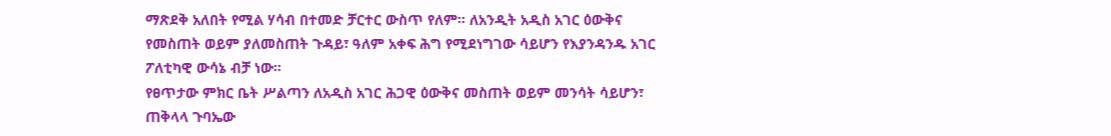ማጽደቅ አለበት የሚል ሃሳብ በተመድ ቻርተር ውስጥ የለም። ለአንዲት አዲስ አገር ዕውቅና የመስጠት ወይም ያለመስጠት ጉዳይ፣ ዓለም አቀፍ ሕግ የሚደነግገው ሳይሆን የእያንዳንዱ አገር ፖለቲካዊ ውሳኔ ብቻ ነው።
የፀጥታው ምክር ቤት ሥልጣን ለአዲስ አገር ሕጋዊ ዕውቅና መስጠት ወይም መንሳት ሳይሆን፣ ጠቅላላ ጉባኤው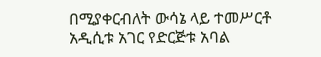በሚያቀርብለት ውሳኔ ላይ ተመሥርቶ አዲሲቱ አገር የድርጅቱ አባል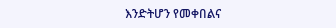እንድትሆን የመቀበልና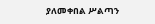ያለመቀበል ሥልጣን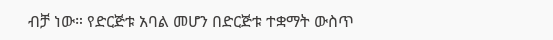ብቻ ነው። የድርጅቱ አባል መሆን በድርጅቱ ተቋማት ውስጥ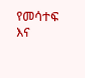የመሳተፍ እና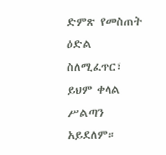ድምጽ የመስጠት ዕድል ስለሚፈጥር፣ ይህም ቀላል ሥልጣን አይደለም።